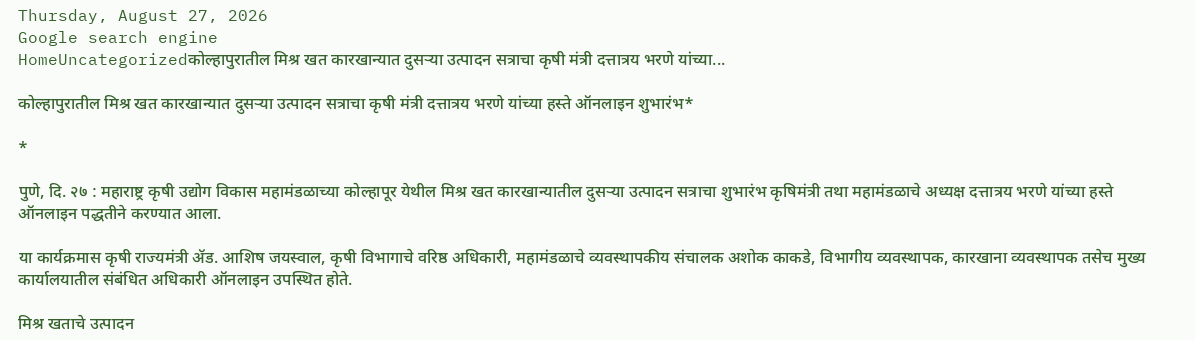Thursday, August 27, 2026
Google search engine
HomeUncategorizedकोल्हापुरातील मिश्र खत कारखान्यात दुसऱ्या उत्पादन सत्राचा कृषी मंत्री दत्तात्रय भरणे यांच्या...

कोल्हापुरातील मिश्र खत कारखान्यात दुसऱ्या उत्पादन सत्राचा कृषी मंत्री दत्तात्रय भरणे यांच्या हस्ते ऑनलाइन शुभारंभ*

*

पुणे, दि. २७ : महाराष्ट्र कृषी उद्योग विकास महामंडळाच्या कोल्हापूर येथील मिश्र खत कारखान्यातील दुसऱ्या उत्पादन सत्राचा शुभारंभ कृषिमंत्री तथा महामंडळाचे अध्यक्ष दत्तात्रय भरणे यांच्या हस्ते ऑनलाइन पद्धतीने करण्यात आला.

या कार्यक्रमास कृषी राज्यमंत्री ॲड. आशिष जयस्वाल, कृषी विभागाचे वरिष्ठ अधिकारी, महामंडळाचे व्यवस्थापकीय संचालक अशोक काकडे, विभागीय व्यवस्थापक, कारखाना व्यवस्थापक तसेच मुख्य कार्यालयातील संबंधित अधिकारी ऑनलाइन उपस्थित होते.

मिश्र खताचे उत्पादन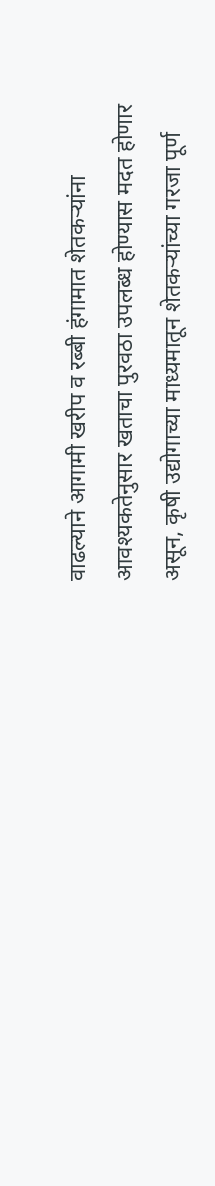वाढल्याने आगामी खरीप व रब्बी हंगामात शेतकऱ्यांना आवश्यकतेनुसार खताचा पुरवठा उपलब्ध होण्यास मदत होणार असून, कृषी उद्योगाच्या माध्यमातून शेतकऱ्यांच्या गरजा पूर्ण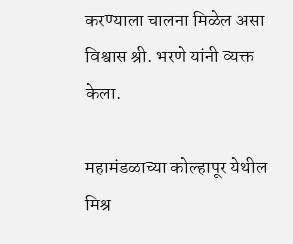करण्याला चालना मिळेल असा विश्वास श्री. भरणे यांनी व्यक्त केला.

महामंडळाच्या कोल्हापूर येथील मिश्र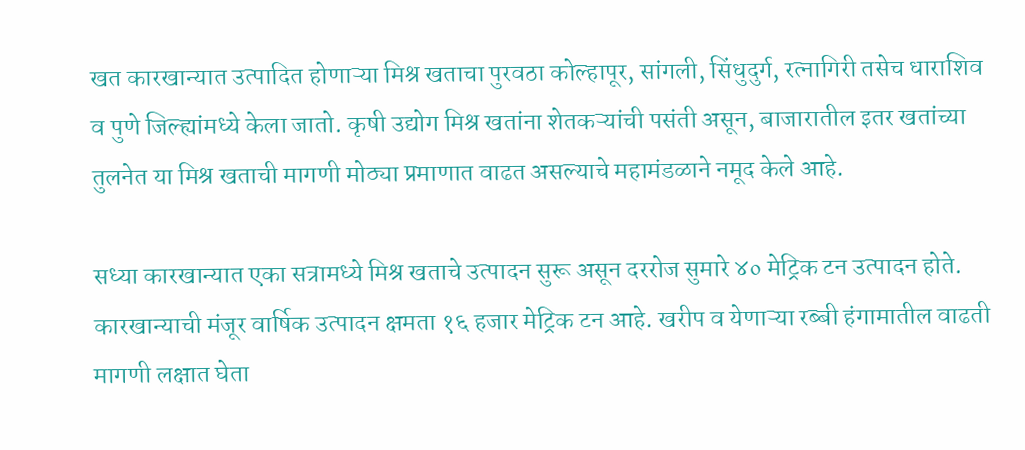खत कारखान्यात उत्पादित होणाऱ्या मिश्र खताचा पुरवठा कोल्हापूर, सांगली, सिंधुदुर्ग, रत्नागिरी तसेच धाराशिव व पुणे जिल्ह्यांमध्ये केला जातो. कृषी उद्योग मिश्र खतांना शेतकऱ्यांची पसंती असून, बाजारातील इतर खतांच्या तुलनेत या मिश्र खताची मागणी मोठ्या प्रमाणात वाढत असल्याचे महामंडळाने नमूद केले आहे.

सध्या कारखान्यात एका सत्रामध्ये मिश्र खताचे उत्पादन सुरू असून दररोज सुमारे ४० मेट्रिक टन उत्पादन होते. कारखान्याची मंजूर वार्षिक उत्पादन क्षमता १६ हजार मेट्रिक टन आहे. खरीप व येणाऱ्या रब्बी हंगामातील वाढती मागणी लक्षात घेता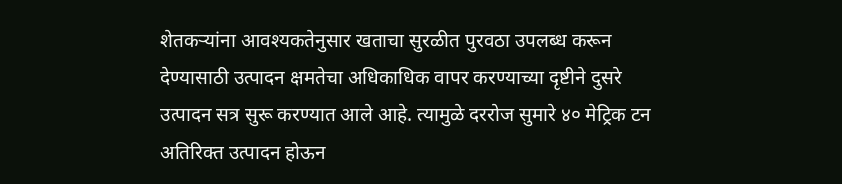शेतकऱ्यांना आवश्यकतेनुसार खताचा सुरळीत पुरवठा उपलब्ध करून देण्यासाठी उत्पादन क्षमतेचा अधिकाधिक वापर करण्याच्या दृष्टीने दुसरे उत्पादन सत्र सुरू करण्यात आले आहे. त्यामुळे दररोज सुमारे ४० मेट्रिक टन अतिरिक्त उत्पादन होऊन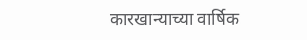कारखान्याच्या वार्षिक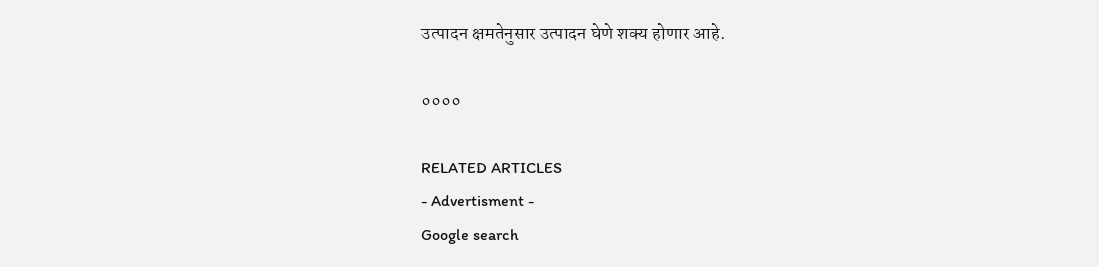उत्पादन क्षमतेनुसार उत्पादन घेणे शक्य होणार आहे.

००००

RELATED ARTICLES
- Advertisment -
Google search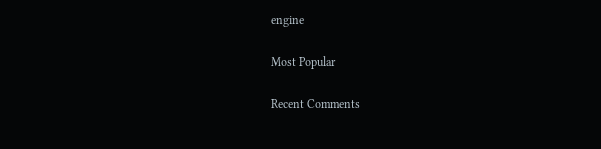engine

Most Popular

Recent Comments